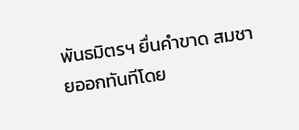พันธมิตรฯ ยื่นคำขาด สมชายออกทันทีโดย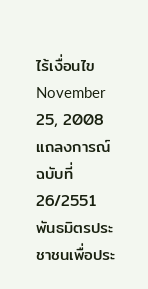ไร้เงื่อนไข
November 25, 2008
แถลงการณ์ ฉบับที่ 26/2551
พันธมิตรประชาชนเพื่อประ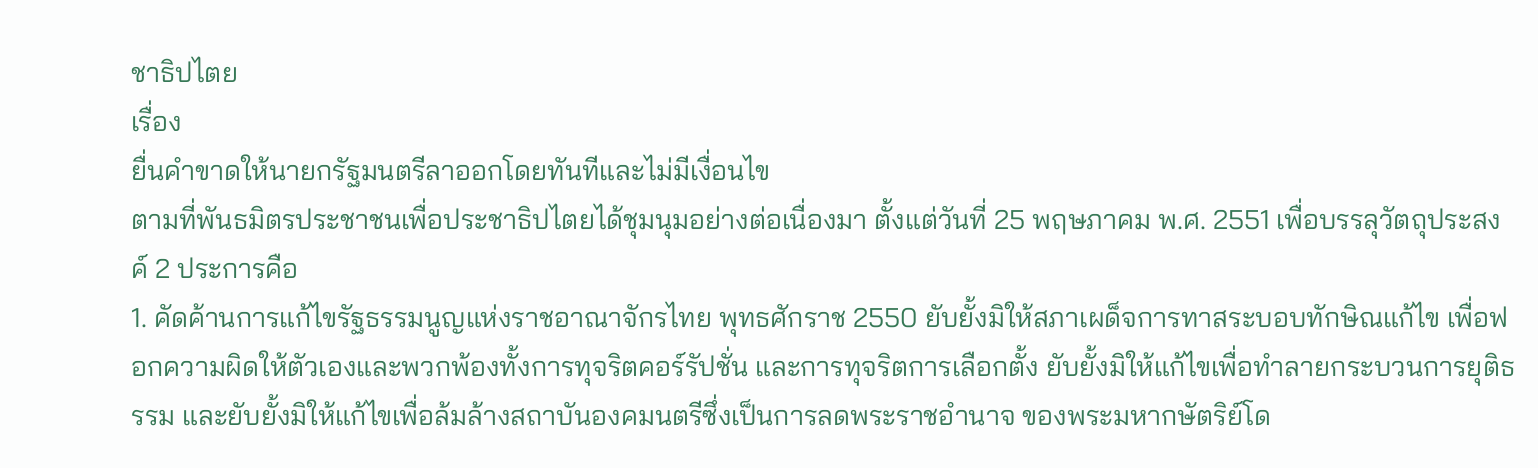ชาธิปไตย
เรื่อง
ยื่นคำขาดให้นายกรัฐมนตรีลาออกโดยทันทีและไม่มีเงื่อนไข
ตามที่พันธมิตรประชาชนเพื่อประชาธิปไตยได้ชุมนุมอย่างต่อเนื่องมา ตั้งแต่วันที่ 25 พฤษภาคม พ.ศ. 2551 เพื่อบรรลุวัตถุประสงค์ 2 ประการคือ
1. คัดค้านการแก้ไขรัฐธรรมนูญแห่งราชอาณาจักรไทย พุทธศักราช 2550 ยับยั้งมิให้สภาเผด็จการทาสระบอบทักษิณแก้ไข เพื่อฟอกความผิดให้ตัวเองและพวกพ้องทั้งการทุจริตคอร์รัปชั่น และการทุจริตการเลือกตั้ง ยับยั้งมิให้แก้ไขเพื่อทำลายกระบวนการยุติธรรม และยับยั้งมิให้แก้ไขเพื่อล้มล้างสถาบันองคมนตรีซึ่งเป็นการลดพระราชอำนาจ ของพระมหากษัตริย์โด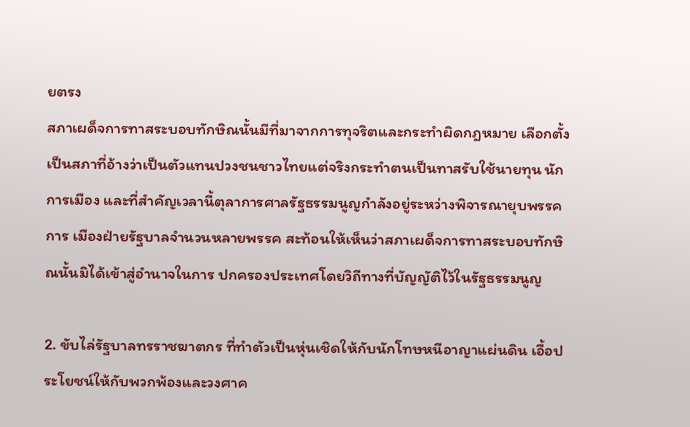ยตรง
สภาเผด็จการทาสระบอบทักษิณนั้นมีที่มาจากการทุจริตและกระทำผิดกฎหมาย เลือกตั้ง เป็นสภาที่อ้างว่าเป็นตัวแทนปวงชนชาวไทยแต่จริงกระทำตนเป็นทาสรับใช้นายทุน นักการเมือง และที่สำคัญเวลานี้ตุลาการศาลรัฐธรรมนูญกำลังอยู่ระหว่างพิจารณายุบพรรคการ เมืองฝ่ายรัฐบาลจำนวนหลายพรรค สะท้อนให้เห็นว่าสภาเผด็จการทาสระบอบทักษิณนั้นมิได้เข้าสู่อำนาจในการ ปกครองประเทศโดยวิถีทางที่บัญญัติไว้ในรัฐธรรมนูญ

2. ขับไล่รัฐบาลทรราชฆาตกร ที่ทำตัวเป็นหุ่นเชิดให้กับนักโทษหนีอาญาแผ่นดิน เอื้อประโยชน์ให้กับพวกพ้องและวงศาค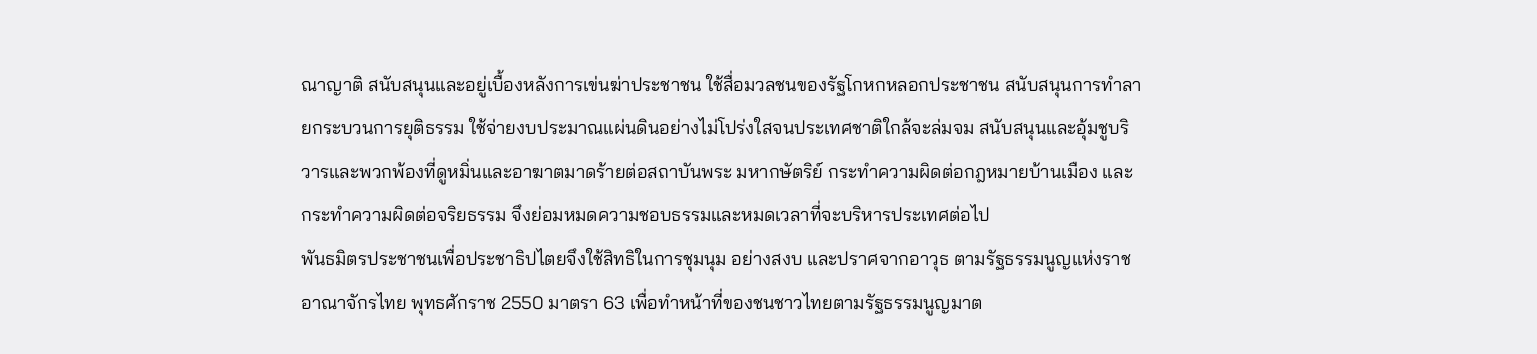ณาญาติ สนับสนุนและอยู่เบื้องหลังการเข่นฆ่าประชาชน ใช้สื่อมวลชนของรัฐโกหกหลอกประชาชน สนับสนุนการทำลายกระบวนการยุติธรรม ใช้จ่ายงบประมาณแผ่นดินอย่างไม่โปร่งใสจนประเทศชาติใกล้จะล่มจม สนับสนุนและอุ้มชูบริวารและพวกพ้องที่ดูหมิ่นและอาฆาตมาดร้ายต่อสถาบันพระ มหากษัตริย์ กระทำความผิดต่อกฎหมายบ้านเมือง และกระทำความผิดต่อจริยธรรม จึงย่อมหมดความชอบธรรมและหมดเวลาที่จะบริหารประเทศต่อไป
พันธมิตรประชาชนเพื่อประชาธิปไตยจึงใช้สิทธิในการชุมนุม อย่างสงบ และปราศจากอาวุธ ตามรัฐธรรมนูญแห่งราชอาณาจักรไทย พุทธศักราช 2550 มาตรา 63 เพื่อทำหน้าที่ของชนชาวไทยตามรัฐธรรมนูญมาต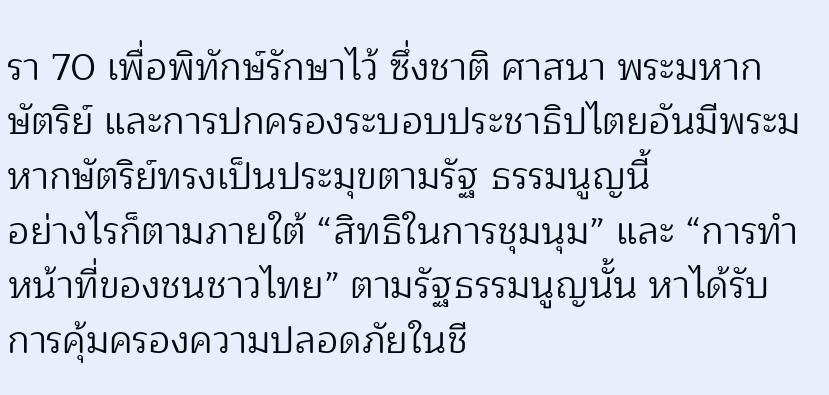รา 70 เพื่อพิทักษ์รักษาไว้ ซึ่งชาติ ศาสนา พระมหากษัตริย์ และการปกครองระบอบประชาธิปไตยอันมีพระมหากษัตริย์ทรงเป็นประมุขตามรัฐ ธรรมนูญนี้
อย่างไรก็ตามภายใต้ “สิทธิในการชุมนุม” และ “การทำหน้าที่ของชนชาวไทย” ตามรัฐธรรมนูญนั้น หาได้รับการคุ้มครองความปลอดภัยในชี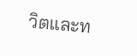วิตและท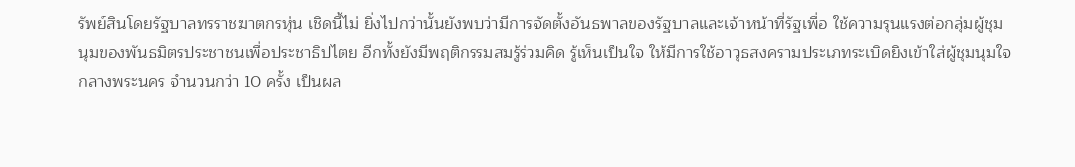รัพย์สินโดยรัฐบาลทรราชฆาตกรหุ่น เชิดนี้ไม่ ยิ่งไปกว่านั้นยังพบว่ามีการจัดตั้งอันธพาลของรัฐบาลและเจ้าหน้าที่รัฐเพื่อ ใช้ความรุนแรงต่อกลุ่มผู้ชุมนุมของพันธมิตรประชาชนเพื่อประชาธิปไตย อีกทั้งยังมีพฤติกรรมสมรู้ร่วมคิด รู้เห็นเป็นใจ ให้มีการใช้อาวุธสงครามประเภทระเบิดยิงเข้าใส่ผู้ชุมนุมใจกลางพระนคร จำนวนกว่า 10 ครั้ง เป็นผล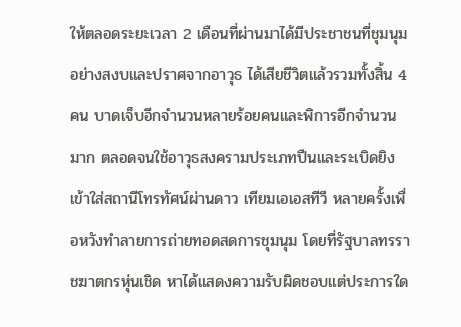ให้ตลอดระยะเวลา 2 เดือนที่ผ่านมาได้มีประชาชนที่ชุมนุมอย่างสงบและปราศจากอาวุธ ได้เสียชีวิตแล้วรวมทั้งสิ้น 4 คน บาดเจ็บอีกจำนวนหลายร้อยคนและพิการอีกจำนวนมาก ตลอดจนใช้อาวุธสงครามประเภทปืนและระเบิดยิงเข้าใส่สถานีโทรทัศน์ผ่านดาว เทียมเอเอสทีวี หลายครั้งเพื่อหวังทำลายการถ่ายทอดสดการชุมนุม โดยที่รัฐบาลทรราชฆาตกรหุ่นเชิด หาได้แสดงความรับผิดชอบแต่ประการใด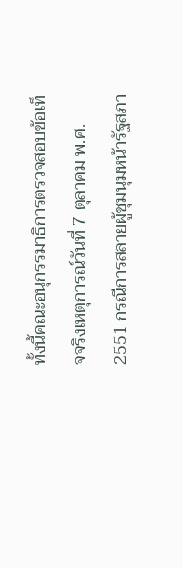ทั้งนี้คณะอนุกรรมาธิการตรวจสอบข้อเท็จจริงเหตุการณ์วันที่ 7 ตุลาคม พ.ศ. 2551 กรณีการสลายผู้ชุมนุมหน้ารัฐสภา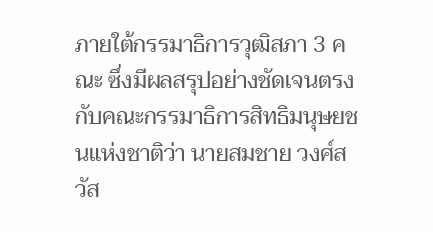ภายใต้กรรมาธิการวุฒิสภา 3 คณะ ซึ่งมีผลสรุปอย่างชัดเจนตรงกับคณะกรรมาธิการสิทธิมนุษยชนแห่งชาติว่า นายสมชาย วงศ์สวัส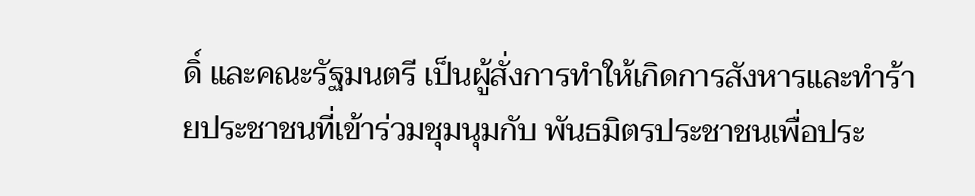ดิ์ และคณะรัฐมนตรี เป็นผู้สั่งการทำให้เกิดการสังหารและทำร้ายประชาชนที่เข้าร่วมชุมนุมกับ พันธมิตรประชาชนเพื่อประ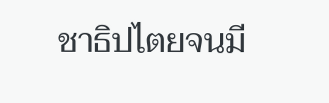ชาธิปไตยจนมี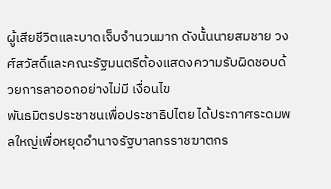ผู้เสียชีวิตและบาดเจ็บจำนวนมาก ดังนั้นนายสมชาย วงศ์สวัสดิ์และคณะรัฐมนตรีต้องแสดงความรับผิดชอบด้วยการลาออกอย่างไม่มี เงื่อนไข
พันธมิตรประชาชนเพื่อประชาธิปไตย ได้ประกาศระดมพลใหญ่เพื่อหยุดอำนาจรัฐบาลทรราชฆาตกร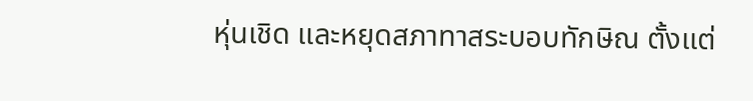หุ่นเชิด และหยุดสภาทาสระบอบทักษิณ ตั้งแต่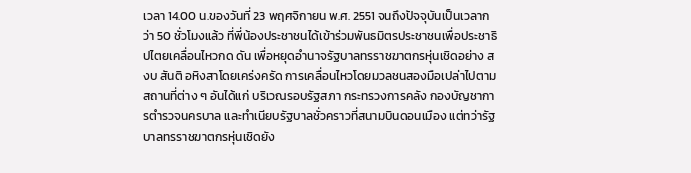เวลา 14.00 น.ของวันที่ 23 พฤศจิกายน พ.ศ. 2551 จนถึงปัจจุบันเป็นเวลากว่า 50 ชั่วโมงแล้ว ที่พี่น้องประชาชนได้เข้าร่วมพันธมิตรประชาชนเพื่อประชาธิปไตยเคลื่อนไหวกด ดัน เพื่อหยุดอำนาจรัฐบาลทรราชฆาตกรหุ่นเชิดอย่าง สงบ สันติ อหิงสาโดยเคร่งครัด การเคลื่อนไหวโดยมวลชนสองมือเปล่าไปตามสถานที่ต่าง ๆ อันได้แก่ บริเวณรอบรัฐสภา กระทรวงการคลัง กองบัญชาการตำรวจนครบาล และทำเนียบรัฐบาลชั่วคราวที่สนามบินดอนเมือง แต่ทว่ารัฐบาลทรราชฆาตกรหุ่นเชิดยัง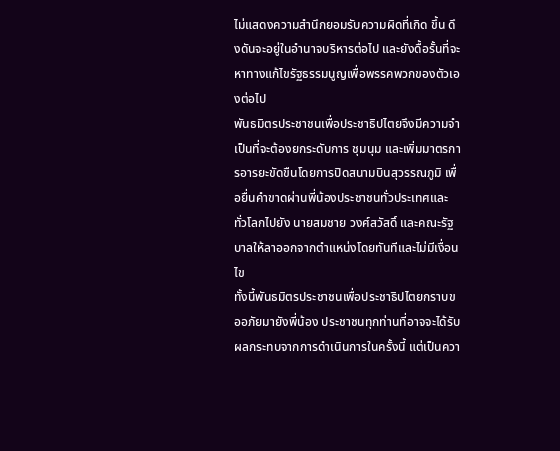ไม่แสดงความสำนึกยอมรับความผิดที่เกิด ขึ้น ดึงดันจะอยู่ในอำนาจบริหารต่อไป และยังดื้อรั้นที่จะหาทางแก้ไขรัฐธรรมนูญเพื่อพรรคพวกของตัวเองต่อไป
พันธมิตรประชาชนเพื่อประชาธิปไตยจึงมีความจำเป็นที่จะต้องยกระดับการ ชุมนุม และเพิ่มมาตรการอารยะขัดขืนโดยการปิดสนามบินสุวรรณภูมิ เพื่อยื่นคำขาดผ่านพี่น้องประชาชนทั่วประเทศและทั่วโลกไปยัง นายสมชาย วงศ์สวัสดิ์ และคณะรัฐบาลให้ลาออกจากตำแหน่งโดยทันทีและไม่มีเงื่อนไข
ทั้งนี้พันธมิตรประชาชนเพื่อประชาธิปไตยกราบขออภัยมายังพี่น้อง ประชาชนทุกท่านที่อาจจะได้รับผลกระทบจากการดำเนินการในครั้งนี้ แต่เป็นควา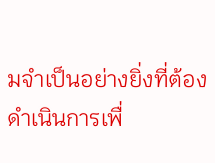มจำเป็นอย่างยิ่งที่ต้องดำเนินการเพื่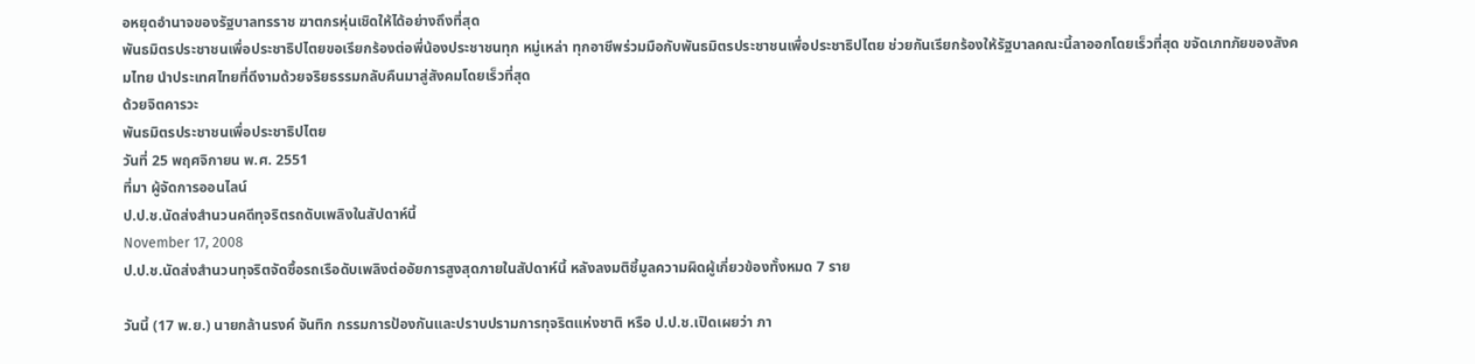อหยุดอำนาจของรัฐบาลทรราช ฆาตกรหุ่นเชิดให้ได้อย่างถึงที่สุด
พันธมิตรประชาชนเพื่อประชาธิปไตยขอเรียกร้องต่อพี่น้องประชาชนทุก หมู่เหล่า ทุกอาชีพร่วมมือกับพันธมิตรประชาชนเพื่อประชาธิปไตย ช่วยกันเรียกร้องให้รัฐบาลคณะนี้ลาออกโดยเร็วที่สุด ขจัดเภทภัยของสังคมไทย นำประเทศไทยที่ดีงามด้วยจริยธรรมกลับคืนมาสู่สังคมโดยเร็วที่สุด
ด้วยจิตคารวะ
พันธมิตรประชาชนเพื่อประชาธิปไตย
วันที่ 25 พฤศจิกายน พ.ศ. 2551
ที่มา ผู้จัดการออนไลน์
ป.ป.ช.นัดส่งสำนวนคดีทุจริตรถดับเพลิงในสัปดาห์นี้
November 17, 2008
ป.ป.ช.นัดส่งสำนวนทุจริตจัดซื้อรถเรือดับเพลิงต่ออัยการสูงสุดภายในสัปดาห์นี้ หลังลงมติชี้มูลความผิดผู้เกี่ยวข้องทั้งหมด 7 ราย

วันนี้ (17 พ.ย.) นายกล้านรงค์ จันทิก กรรมการป้องกันและปราบปรามการทุจริตแห่งชาติ หรือ ป.ป.ช.เปิดเผยว่า ภา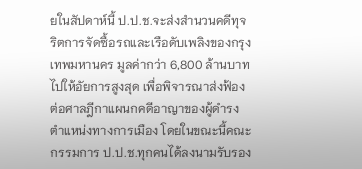ยในสัปดาห์นี้ ป.ป.ช.จะส่งสำนวนคดีทุจริตการจัดซื้อรถและเรือดับเพลิงของกรุงเทพมหานคร มูลค่ากว่า 6,800 ล้านบาท ไปให้อัยการสูงสุด เพื่อพิจารณาส่งฟ้องต่อศาลฎีกาแผนกคดีอาญาของผู้ดำรงตำแหน่งทางการเมือง โดยในขณะนี้คณะกรรมการ ป.ป.ช.ทุกคนได้ลงนามรับรอง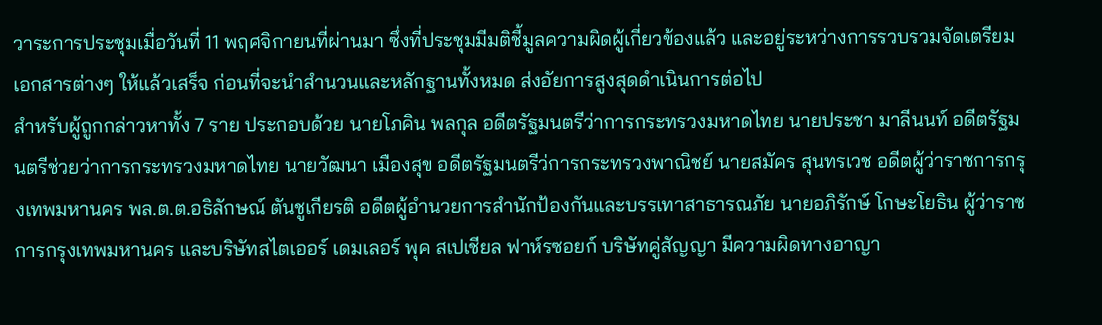วาระการประชุมเมื่อวันที่ 11 พฤศจิกายนที่ผ่านมา ซึ่งที่ประชุมมีมติชี้มูลความผิดผู้เกี่ยวข้องแล้ว และอยู่ระหว่างการรวบรวมจัดเตรียมเอกสารต่างๆ ให้แล้วเสร็จ ก่อนที่จะนำสำนวนและหลักฐานทั้งหมด ส่งอัยการสูงสุดดำเนินการต่อไป
สำหรับผู้ถูกกล่าวหาทั้ง 7 ราย ประกอบด้วย นายโภคิน พลกุล อดีตรัฐมนตรีว่าการกระทรวงมหาดไทย นายประชา มาลีนนท์ อดีตรัฐมนตรีช่วยว่าการกระทรวงมหาดไทย นายวัฒนา เมืองสุข อดีตรัฐมนตรีว่การกระทรวงพาณิชย์ นายสมัคร สุนทรเวช อดีตผู้ว่าราชการกรุงเทพมหานคร พล.ต.ต.อธิลักษณ์ ตันชูเกียรติ อดีตผู้อำนวยการสำนักป้องกันและบรรเทาสาธารณภัย นายอภิรักษ์ โกษะโยธิน ผู้ว่าราชการกรุงเทพมหานคร และบริษัทสไตเออร์ เดมเลอร์ พุค สเปเชียล ฟาห์รซอยก์ บริษัทคู่สัญญา มีความผิดทางอาญา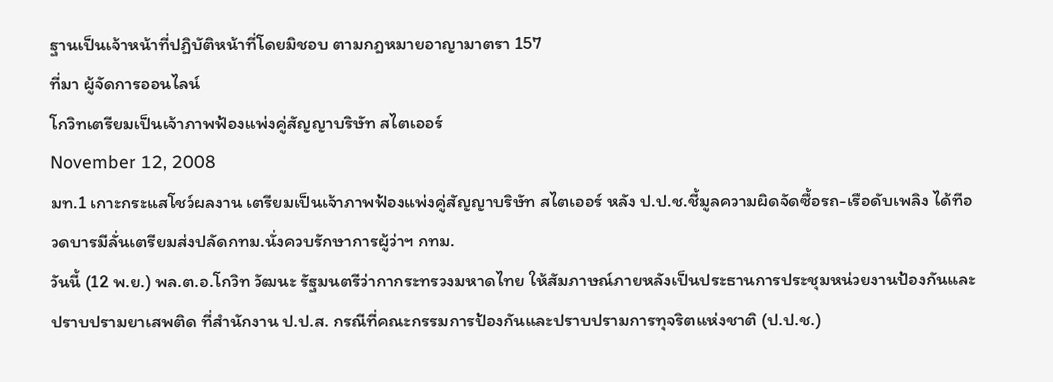ฐานเป็นเจ้าหน้าที่ปฏิบัติหน้าที่โดยมิชอบ ตามกฎหมายอาญามาตรา 157
ที่มา ผู้จัดการออนไลน์
โกวิทเตรียมเป็นเจ้าภาพฟ้องแพ่งคู่สัญญาบริษัท สไตเออร์
November 12, 2008
มท.1 เกาะกระแสโชว์ผลงาน เตรียมเป็นเจ้าภาพฟ้องแพ่งคู่สัญญาบริษัท สไตเออร์ หลัง ป.ป.ช.ชี้มูลความผิดจัดซื้อรถ-เรือดับเพลิง ได้ทีอวดบารมีลั่นเตรียมส่งปลัดกทม.นั่งควบรักษาการผู้ว่าฯ กทม.
วันนี้ (12 พ.ย.) พล.ต.อ.โกวิท วัฒนะ รัฐมนตรีว่ากากระทรวงมหาดไทย ให้สัมภาษณ์ภายหลังเป็นประธานการประชุมหน่วยงานป้องกันและปราบปรามยาเสพติด ที่สำนักงาน ป.ป.ส. กรณีที่คณะกรรมการป้องกันและปราบปรามการทุจริตแห่งชาติ (ป.ป.ช.)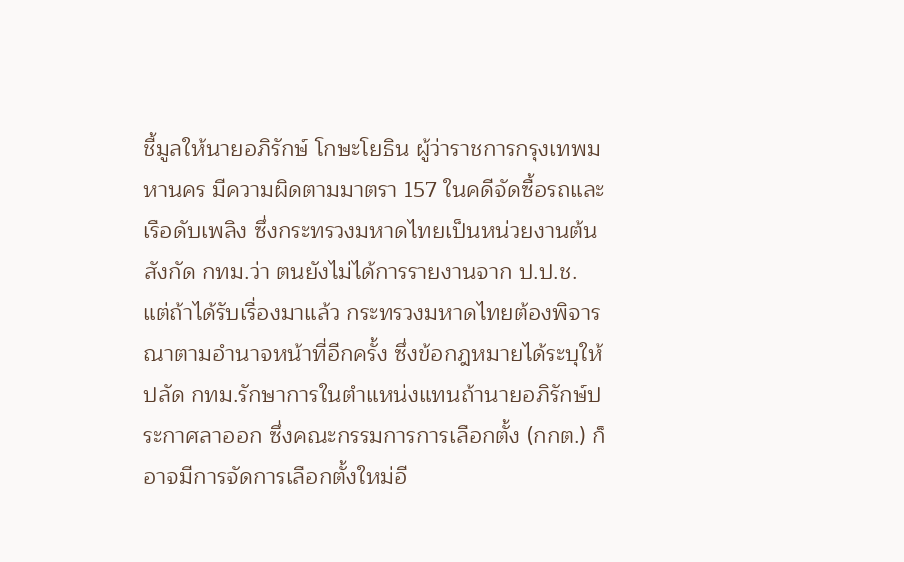ชี้มูลให้นายอภิรักษ์ โกษะโยธิน ผู้ว่าราชการกรุงเทพมหานคร มีความผิดตามมาตรา 157 ในคดีจัดซื้อรถและเรือดับเพลิง ซึ่งกระทรวงมหาดไทยเป็นหน่วยงานต้นสังกัด กทม.ว่า ตนยังไม่ได้การรายงานจาก ป.ป.ช. แต่ถ้าได้รับเรื่องมาแล้ว กระทรวงมหาดไทยต้องพิจารณาตามอำนาจหน้าที่อีกครั้ง ซึ่งข้อกฎหมายได้ระบุให้ปลัด กทม.รักษาการในตำแหน่งแทนถ้านายอภิรักษ์ประกาศลาออก ซึ่งคณะกรรมการการเลือกตั้ง (กกต.) ก็อาจมีการจัดการเลือกตั้งใหม่อี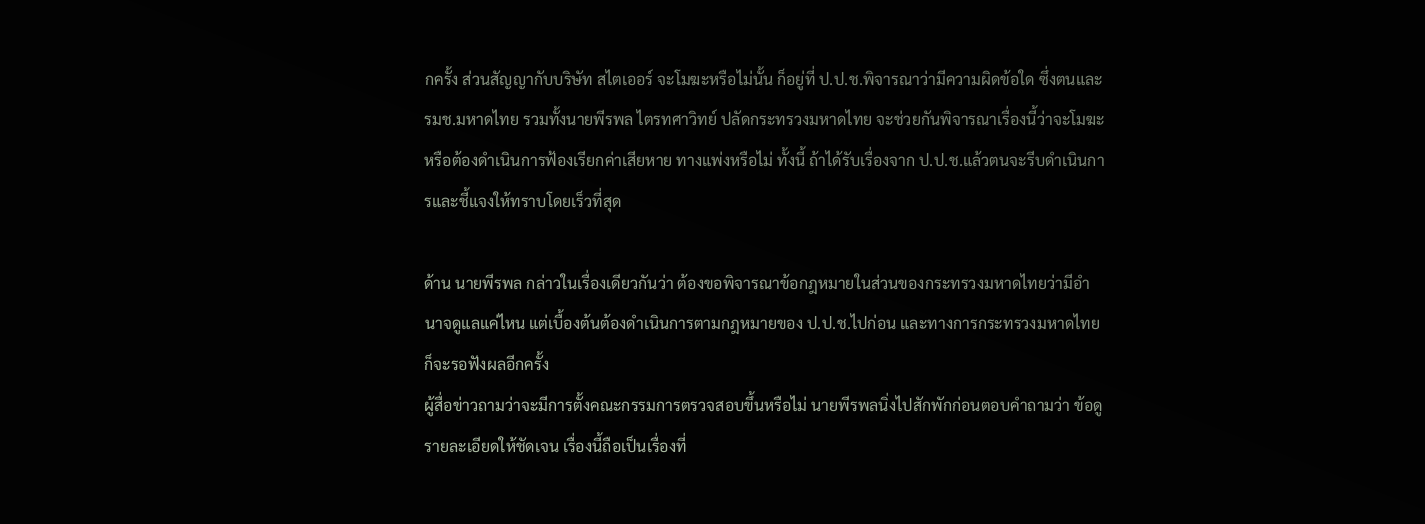กครั้ง ส่วนสัญญากับบริษัท สไตเออร์ จะโมฆะหรือไม่นั้น ก็อยู่ที่ ป.ป.ช.พิจารณาว่ามีความผิดข้อใด ซึ่งตนและรมช.มหาดไทย รวมทั้งนายพีรพล ไตรทศาวิทย์ ปลัดกระทรวงมหาดไทย จะช่วยกันพิจารณาเรื่องนี้ว่าจะโมฆะหรือต้องดำเนินการฟ้องเรียกค่าเสียหาย ทางแพ่งหรือไม่ ทั้งนี้ ถ้าได้รับเรื่องจาก ป.ป.ช.แล้วตนจะรีบดำเนินการและชี้แจงให้ทราบโดยเร็วที่สุด

ด้าน นายพีรพล กล่าวในเรื่องเดียวกันว่า ต้องขอพิจารณาข้อกฎหมายในส่วนของกระทรวงมหาดไทยว่ามีอำนาจดูแลแค่ไหน แต่เบื้องต้นต้องดำเนินการตามกฎหมายของ ป.ป.ช.ไปก่อน และทางการกระทรวงมหาดไทยก็จะรอฟังผลอีกครั้ง
ผู้สื่อข่าวถามว่าจะมีการตั้งคณะกรรมการตรวจสอบขึ้นหรือไม่ นายพีรพลนิ่งไปสักพักก่อนตอบคำถามว่า ข้อดูรายละเอียดให้ชัดเจน เรื่องนี้ถือเป็นเรื่องที่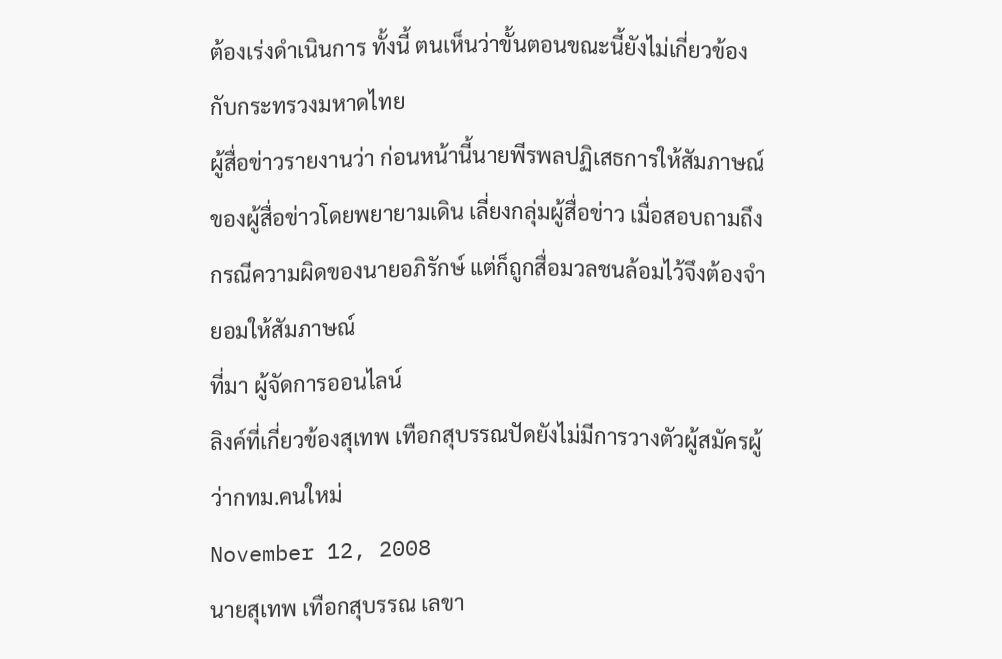ต้องเร่งดำเนินการ ทั้งนี้ ตนเห็นว่าขั้นตอนขณะนี้ยังไม่เกี่ยวข้องกับกระทรวงมหาดไทย
ผู้สื่อข่าวรายงานว่า ก่อนหน้านี้นายพีรพลปฏิเสธการให้สัมภาษณ์ของผู้สื่อข่าวโดยพยายามเดิน เลี่ยงกลุ่มผู้สื่อข่าว เมื่อสอบถามถึงกรณีความผิดของนายอภิรักษ์ แต่ก็ถูกสื่อมวลชนล้อมไว้จึงต้องจำยอมให้สัมภาษณ์
ที่มา ผู้จัดการออนไลน์
ลิงค์ที่เกี่ยวข้องสุเทพ เทือกสุบรรณปัดยังไม่มีการวางตัวผู้สมัครผู้ว่ากทม.คนใหม่
November 12, 2008
นายสุเทพ เทือกสุบรรณ เลขา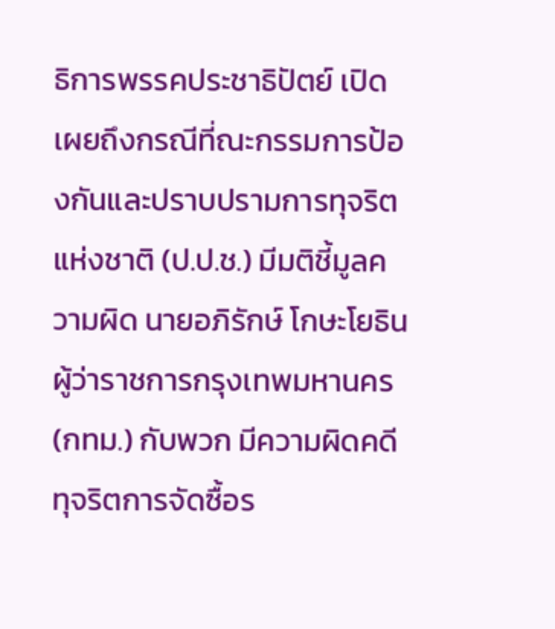ธิการพรรคประชาธิปัตย์ เปิดเผยถึงกรณีที่ณะกรรมการป้องกันและปราบปรามการทุจริตแห่งชาติ (ป.ป.ช.) มีมติชี้มูลความผิด นายอภิรักษ์ โกษะโยธิน ผู้ว่าราชการกรุงเทพมหานคร (กทม.) กับพวก มีความผิดคดีทุจริตการจัดซื้อร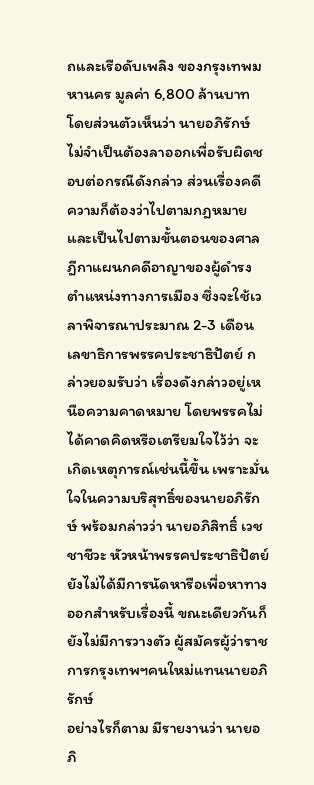ถและเรือดับเพลิง ของกรุงเทพมหานคร มูลค่า 6,800 ล้านบาท โดยส่วนตัวเห็นว่า นายอภิรักษ์ ไม่จำเป็นต้องลาออกเพื่อรับผิดชอบต่อกรณีดังกล่าว ส่วนเรื่องคดีความก็ต้องว่าไปตามกฎหมาย และเป็นไปตามขั้นตอนของศาลฎีกาแผนกคดีอาญาของผู้ดำรงตำแหน่งทางการเมือง ซึ่งจะใช้เวลาพิจารณาประมาณ 2-3 เดือน
เลขาธิการพรรคประชาธิปัตย์ กล่าวยอมรับว่า เรื่องดังกล่าวอยู่เหนือความคาดหมาย โดยพรรคไม่ได้คาดคิดหรือเตรียมใจไว้ว่า จะเกิดเหตุการณ์เช่นนี้ขึ้น เพราะมั่นใจในความบริสุทธิ์ของนายอภิรักษ์ พร้อมกล่าวว่า นายอภิสิทธิ์ เวชชาชีวะ หัวหน้าพรรคประชาธิปัตย์ ยังไม่ได้มีการนัดหารือเพื่อหาทางออกสำหรับเรื่องนี้ ขณะเดียวกันก็ยังไม่มีการวางตัว ผู้สมัครผู้ว่าราชการกรุงเทพฯคนใหม่แทนนายอภิรักษ์
อย่างไรก็ตาม มีรายงานว่า นายอภิ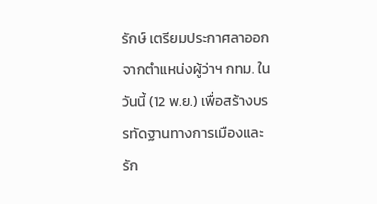รักษ์ เตรียมประกาศลาออกจากตำแหน่งผู้ว่าฯ กทม. ในวันนี้ (12 พ.ย.) เพื่อสร้างบรรทัดฐานทางการเมืองและรัก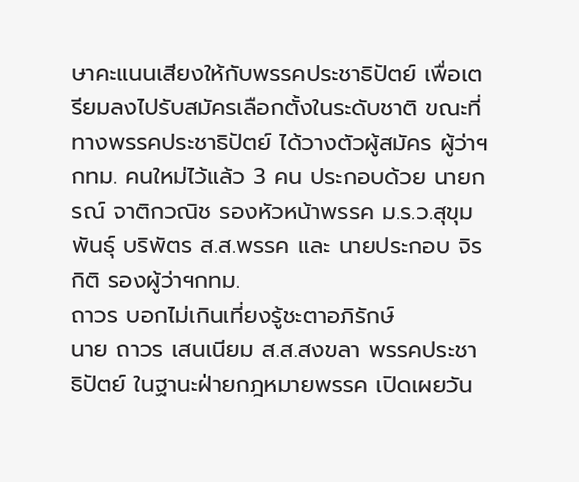ษาคะแนนเสียงให้กับพรรคประชาธิปัตย์ เพื่อเตรียมลงไปรับสมัครเลือกตั้งในระดับชาติ ขณะที่ ทางพรรคประชาธิปัตย์ ได้วางตัวผู้สมัคร ผู้ว่าฯ กทม. คนใหม่ไว้แล้ว 3 คน ประกอบด้วย นายกรณ์ จาติกวณิช รองหัวหน้าพรรค ม.ร.ว.สุขุมพันธุ์ บริพัตร ส.ส.พรรค และ นายประกอบ จิรกิติ รองผู้ว่าฯกทม.
ถาวร บอกไม่เกินเที่ยงรู้ชะตาอภิรักษ์
นาย ถาวร เสนเนียม ส.ส.สงขลา พรรคประชาธิปัตย์ ในฐานะฝ่ายกฎหมายพรรค เปิดเผยวัน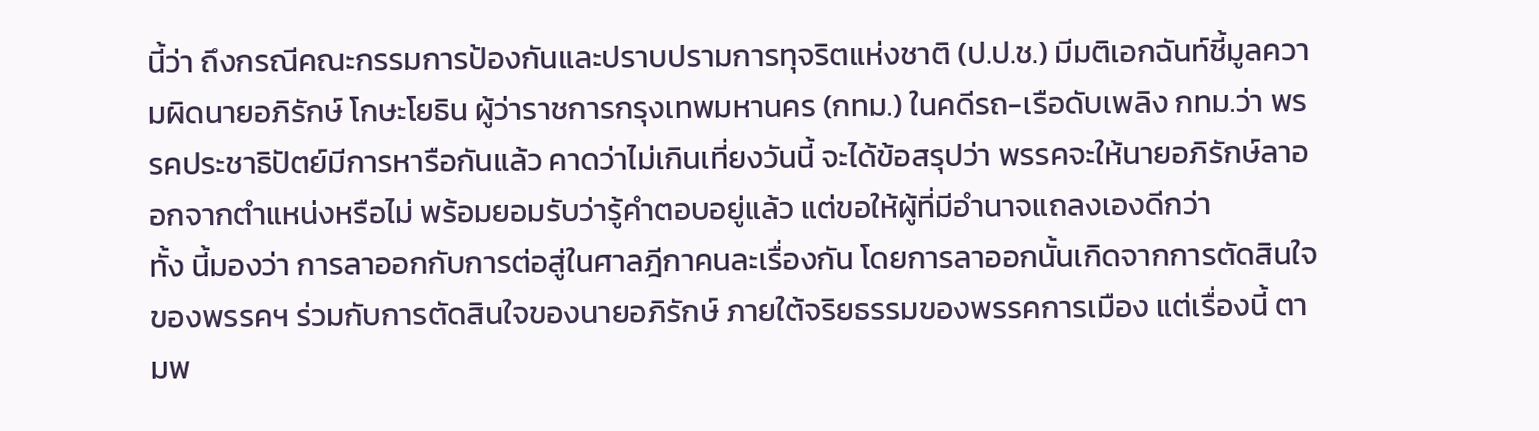นี้ว่า ถึงกรณีคณะกรรมการป้องกันและปราบปรามการทุจริตแห่งชาติ (ป.ป.ช.) มีมติเอกฉันท์ชี้มูลความผิดนายอภิรักษ์ โกษะโยธิน ผู้ว่าราชการกรุงเทพมหานคร (กทม.) ในคดีรถ-เรือดับเพลิง กทม.ว่า พรรคประชาธิปัตย์มีการหารือกันแล้ว คาดว่าไม่เกินเที่ยงวันนี้ จะได้ข้อสรุปว่า พรรคจะให้นายอภิรักษ์ลาออกจากตำแหน่งหรือไม่ พร้อมยอมรับว่ารู้คำตอบอยู่แล้ว แต่ขอให้ผู้ที่มีอำนาจแถลงเองดีกว่า
ทั้ง นี้มองว่า การลาออกกับการต่อสู่ในศาลฎีกาคนละเรื่องกัน โดยการลาออกนั้นเกิดจากการตัดสินใจของพรรคฯ ร่วมกับการตัดสินใจของนายอภิรักษ์ ภายใต้จริยธรรมของพรรคการเมือง แต่เรื่องนี้ ตามพ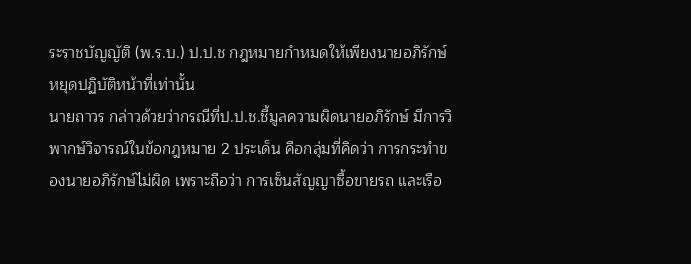ระราชบัญญัติ (พ.ร.บ.) ป.ป.ช กฎหมายกำหมดให้เพียงนายอภิรักษ์หยุดปฏิบัติหน้าที่เท่านั้น
นายถาวร กล่าวด้วยว่ากรณีที่ป.ป.ช.ชี้มูลความผิดนายอภิรักษ์ มีการวิพากษ์วิจารณ์ในข้อกฎหมาย 2 ประเด็น คือกลุ่มที่คิดว่า การกระทำของนายอภิรักษ์ไม่ผิด เพราะถือว่า การเซ็นสัญญาซื้อขายรถ และเรือ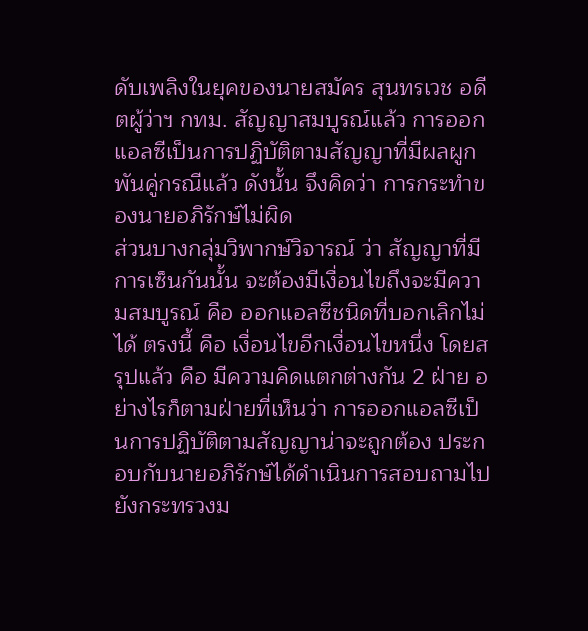ดับเพลิงในยุคของนายสมัคร สุนทรเวช อดีตผู้ว่าฯ กทม. สัญญาสมบูรณ์แล้ว การออกแอลซีเป็นการปฏิบัติตามสัญญาที่มีผลผูกพันคู่กรณีแล้ว ดังนั้น จึงคิดว่า การกระทำของนายอภิรักษ์ไม่ผิด
ส่วนบางกลุ่มวิพากษ์วิจารณ์ ว่า สัญญาที่มีการเซ็นกันนั้น จะต้องมีเงื่อนไขถึงจะมีความสมบูรณ์ คือ ออกแอลซีชนิดที่บอกเลิกไม่ได้ ตรงนี้ คือ เงื่อนไขอีกเงื่อนไขหนึ่ง โดยสรุปแล้ว คือ มีความคิดแตกต่างกัน 2 ฝ่าย อย่างไรก็ตามฝ่ายที่เห็นว่า การออกแอลซีเป็นการปฏิบัติตามสัญญาน่าจะถูกต้อง ประกอบกับนายอภิรักษ์ได้ดำเนินการสอบถามไปยังกระทรวงม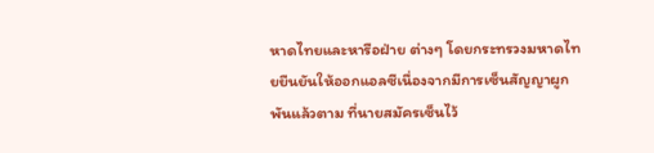หาดไทยและหารือฝ่าย ต่างๆ โดยกระทรวงมหาดไทยยืนยันให้ออกแอลซีเนื่องจากมีการเซ็นสัญญาผูกพันแล้วตาม ที่นายสมัครเซ็นไว้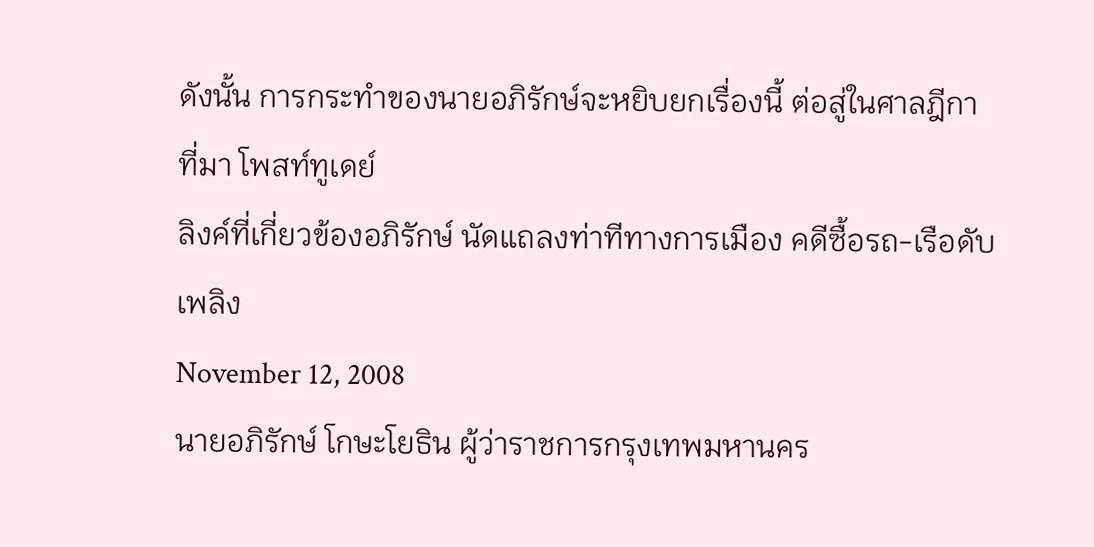ดังนั้น การกระทำของนายอภิรักษ์จะหยิบยกเรื่องนี้ ต่อสู่ในศาลฎีกา
ที่มา โพสท์ทูเดย์
ลิงค์ที่เกี่ยวข้องอภิรักษ์ นัดแถลงท่าทีทางการเมือง คดีซื้อรถ-เรือดับเพลิง
November 12, 2008
นายอภิรักษ์ โกษะโยธิน ผู้ว่าราชการกรุงเทพมหานคร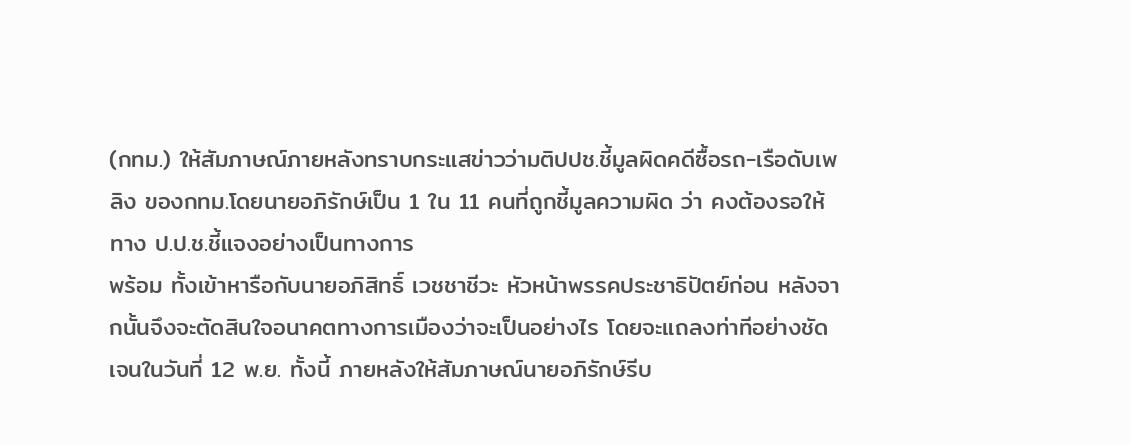(กทม.) ให้สัมภาษณ์ภายหลังทราบกระแสข่าวว่ามติปปช.ชี้มูลผิดคดีซื้อรถ-เรือดับเพลิง ของกทม.โดยนายอภิรักษ์เป็น 1 ใน 11 คนที่ถูกชี้มูลความผิด ว่า คงต้องรอให้ทาง ป.ป.ช.ชี้แจงอย่างเป็นทางการ
พร้อม ทั้งเข้าหารือกับนายอภิสิทธิ์ เวชชาชีวะ หัวหน้าพรรคประชาธิปัตย์ก่อน หลังจากนั้นจึงจะตัดสินใจอนาคตทางการเมืองว่าจะเป็นอย่างไร โดยจะแถลงท่าทีอย่างชัดเจนในวันที่ 12 พ.ย. ทั้งนี้ ภายหลังให้สัมภาษณ์นายอภิรักษ์รีบ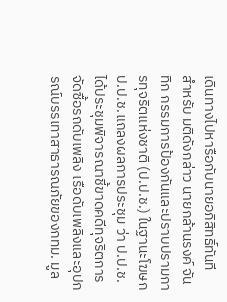เดินทางไปหารือกับนายอภิสิทธิ์ทันที
สำหรับ มติดังกล่าว นายกล้านรงค์ จันทิก กรรมการป้องกันและปราบปรามการทุจริตแห่งชาติ (ป.ป.ช.) ในฐานะโฆษกป.ป.ช.แถลงผลการประชุม ว่า ป.ป.ช. ได้ประชุมพิจารณาชี้ขาดคดีทุจริตการจัดซื้อรถดับเพลิง เรือดับเพลิงและอุปกรณ์บรรเทาสาธารณภัยของกทม. มูล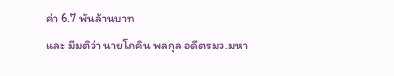ค่า 6.7 พันล้านบาท
และ มีมติว่า นายโภคิน พลกุล อดีตรมว.มหา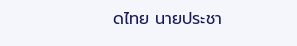ดไทย นายประชา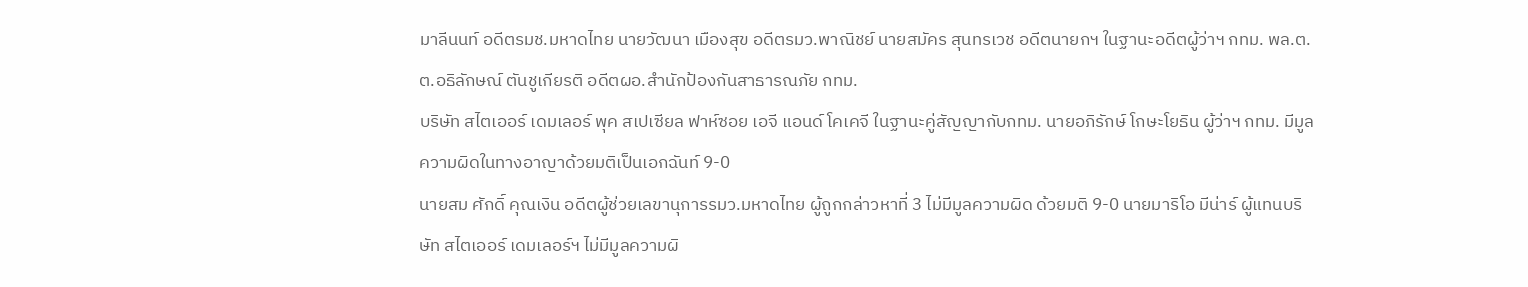มาลีนนท์ อดีตรมช.มหาดไทย นายวัฒนา เมืองสุข อดีตรมว.พาณิชย์ นายสมัคร สุนทรเวช อดีตนายกฯ ในฐานะอดีตผู้ว่าฯ กทม. พล.ต.ต.อธิลักษณ์ ตันชูเกียรติ อดีตผอ.สำนักป้องกันสาธารณภัย กทม.
บริษัท สไตเออร์ เดมเลอร์ พุค สเปเซียล ฟาห์ซอย เอจี แอนด์ โคเคจี ในฐานะคู่สัญญากับกทม. นายอภิรักษ์ โกษะโยธิน ผู้ว่าฯ กทม. มีมูลความผิดในทางอาญาด้วยมติเป็นเอกฉันท์ 9-0
นายสม ศักดิ์ คุณเงิน อดีตผู้ช่วยเลขานุการรมว.มหาดไทย ผู้ถูกกล่าวหาที่ 3 ไม่มีมูลความผิด ด้วยมติ 9-0 นายมาริโอ มีน่าร์ ผู้แทนบริษัท สไตเออร์ เดมเลอร์ฯ ไม่มีมูลความผิ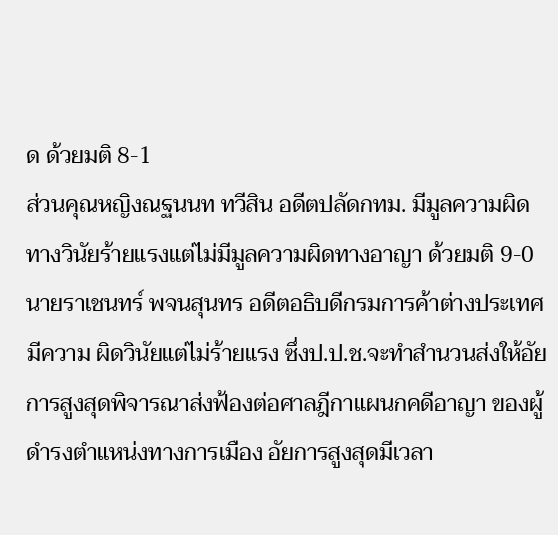ด ด้วยมติ 8-1
ส่วนคุณหญิงณฐนนท ทวีสิน อดีตปลัดกทม. มีมูลความผิดทางวินัยร้ายแรงแต่ไม่มีมูลความผิดทางอาญา ด้วยมติ 9-0 นายราเชนทร์ พจนสุนทร อดีตอธิบดีกรมการค้าต่างประเทศ
มีความ ผิดวินัยแต่ไม่ร้ายแรง ซึ่งป.ป.ช.จะทำสำนวนส่งให้อัยการสูงสุดพิจารณาส่งฟ้องต่อศาลฎีกาแผนกคดีอาญา ของผู้ดำรงตำแหน่งทางการเมือง อัยการสูงสุดมีเวลา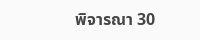พิจารณา 30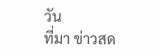วัน
ที่มา ข่าวสด